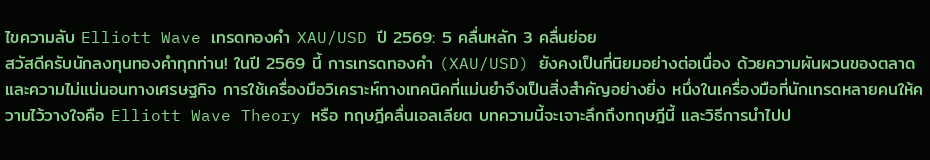ไขความลับ Elliott Wave เทรดทองคำ XAU/USD ปี 2569: 5 คลื่นหลัก 3 คลื่นย่อย
สวัสดีครับนักลงทุนทองคำทุกท่าน! ในปี 2569 นี้ การเทรดทองคำ (XAU/USD) ยังคงเป็นที่นิยมอย่างต่อเนื่อง ด้วยความผันผวนของตลาดและความไม่แน่นอนทางเศรษฐกิจ การใช้เครื่องมือวิเคราะห์ทางเทคนิคที่แม่นยำจึงเป็นสิ่งสำคัญอย่างยิ่ง หนึ่งในเครื่องมือที่นักเทรดหลายคนให้ความไว้วางใจคือ Elliott Wave Theory หรือ ทฤษฎีคลื่นเอลเลียต บทความนี้จะเจาะลึกถึงทฤษฎีนี้ และวิธีการนำไปป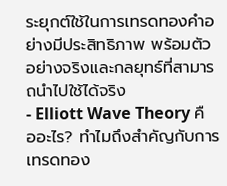ระยุกต์ใช้ในการเทรดทองคำอย่างมีประสิทธิภาพ พร้อมตัวอย่างจริงและกลยุทธ์ที่สามารถนำไปใช้ได้จริง
- Elliott Wave Theory คืออะไร? ทำไมถึงสำคัญกับการเทรดทอง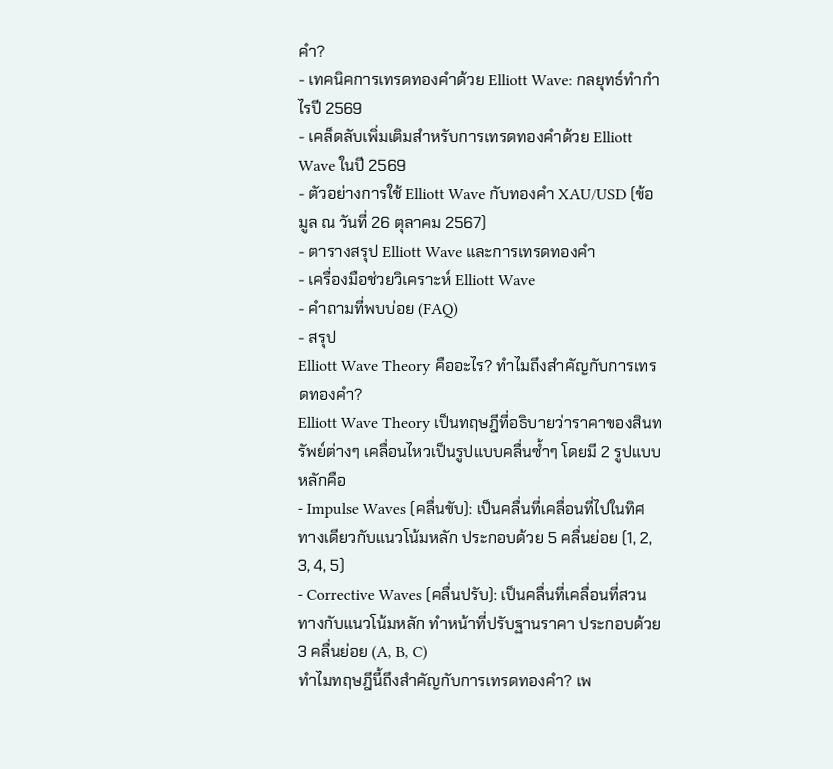คำ?
- เทคนิคการเทรดทองคำด้วย Elliott Wave: กลยุทธ์ทำกำไรปี 2569
- เคล็ดลับเพิ่มเติมสำหรับการเทรดทองคำด้วย Elliott Wave ในปี 2569
- ตัวอย่างการใช้ Elliott Wave กับทองคำ XAU/USD (ข้อมูล ณ วันที่ 26 ตุลาคม 2567)
- ตารางสรุป Elliott Wave และการเทรดทองคำ
- เครื่องมือช่วยวิเคราะห์ Elliott Wave
- คำถามที่พบบ่อย (FAQ)
- สรุป
Elliott Wave Theory คืออะไร? ทำไมถึงสำคัญกับการเทรดทองคำ?
Elliott Wave Theory เป็นทฤษฎีที่อธิบายว่าราคาของสินทรัพย์ต่างๆ เคลื่อนไหวเป็นรูปแบบคลื่นซ้ำๆ โดยมี 2 รูปแบบหลักคือ
- Impulse Waves (คลื่นขับ): เป็นคลื่นที่เคลื่อนที่ไปในทิศทางเดียวกับแนวโน้มหลัก ประกอบด้วย 5 คลื่นย่อย (1, 2, 3, 4, 5)
- Corrective Waves (คลื่นปรับ): เป็นคลื่นที่เคลื่อนที่สวนทางกับแนวโน้มหลัก ทำหน้าที่ปรับฐานราคา ประกอบด้วย 3 คลื่นย่อย (A, B, C)
ทำไมทฤษฎีนี้ถึงสำคัญกับการเทรดทองคำ? เพ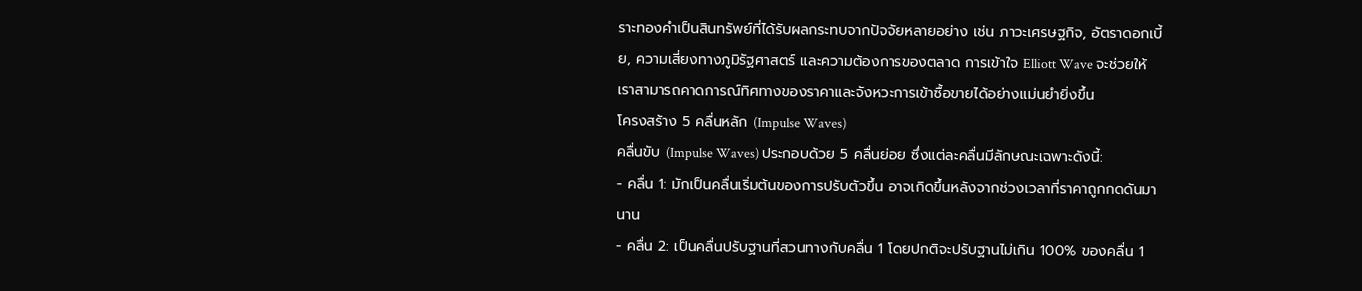ราะทองคำเป็นสินทรัพย์ที่ได้รับผลกระทบจากปัจจัยหลายอย่าง เช่น ภาวะเศรษฐกิจ, อัตราดอกเบี้ย, ความเสี่ยงทางภูมิรัฐศาสตร์ และความต้องการของตลาด การเข้าใจ Elliott Wave จะช่วยให้เราสามารถคาดการณ์ทิศทางของราคาและจังหวะการเข้าซื้อขายได้อย่างแม่นยำยิ่งขึ้น
โครงสร้าง 5 คลื่นหลัก (Impulse Waves)
คลื่นขับ (Impulse Waves) ประกอบด้วย 5 คลื่นย่อย ซึ่งแต่ละคลื่นมีลักษณะเฉพาะดังนี้:
- คลื่น 1: มักเป็นคลื่นเริ่มต้นของการปรับตัวขึ้น อาจเกิดขึ้นหลังจากช่วงเวลาที่ราคาถูกกดดันมานาน
- คลื่น 2: เป็นคลื่นปรับฐานที่สวนทางกับคลื่น 1 โดยปกติจะปรับฐานไม่เกิน 100% ของคลื่น 1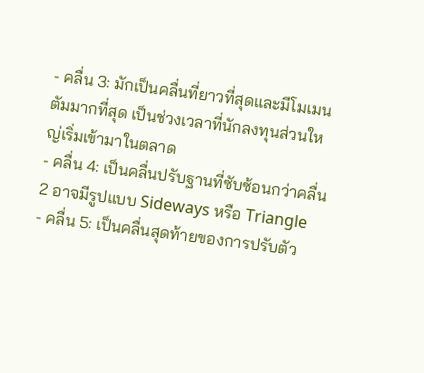- คลื่น 3: มักเป็นคลื่นที่ยาวที่สุดและมีโมเมนตัมมากที่สุด เป็นช่วงเวลาที่นักลงทุนส่วนใหญ่เริ่มเข้ามาในตลาด
- คลื่น 4: เป็นคลื่นปรับฐานที่ซับซ้อนกว่าคลื่น 2 อาจมีรูปแบบ Sideways หรือ Triangle
- คลื่น 5: เป็นคลื่นสุดท้ายของการปรับตัว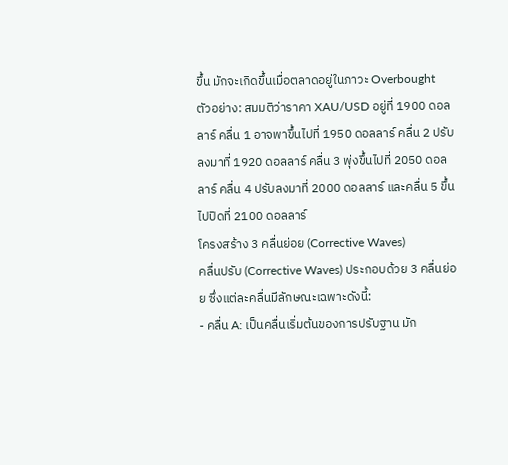ขึ้น มักจะเกิดขึ้นเมื่อตลาดอยู่ในภาวะ Overbought
ตัวอย่าง: สมมติว่าราคา XAU/USD อยู่ที่ 1900 ดอลลาร์ คลื่น 1 อาจพาขึ้นไปที่ 1950 ดอลลาร์ คลื่น 2 ปรับลงมาที่ 1920 ดอลลาร์ คลื่น 3 พุ่งขึ้นไปที่ 2050 ดอลลาร์ คลื่น 4 ปรับลงมาที่ 2000 ดอลลาร์ และคลื่น 5 ขึ้นไปปิดที่ 2100 ดอลลาร์
โครงสร้าง 3 คลื่นย่อย (Corrective Waves)
คลื่นปรับ (Corrective Waves) ประกอบด้วย 3 คลื่นย่อย ซึ่งแต่ละคลื่นมีลักษณะเฉพาะดังนี้:
- คลื่น A: เป็นคลื่นเริ่มต้นของการปรับฐาน มัก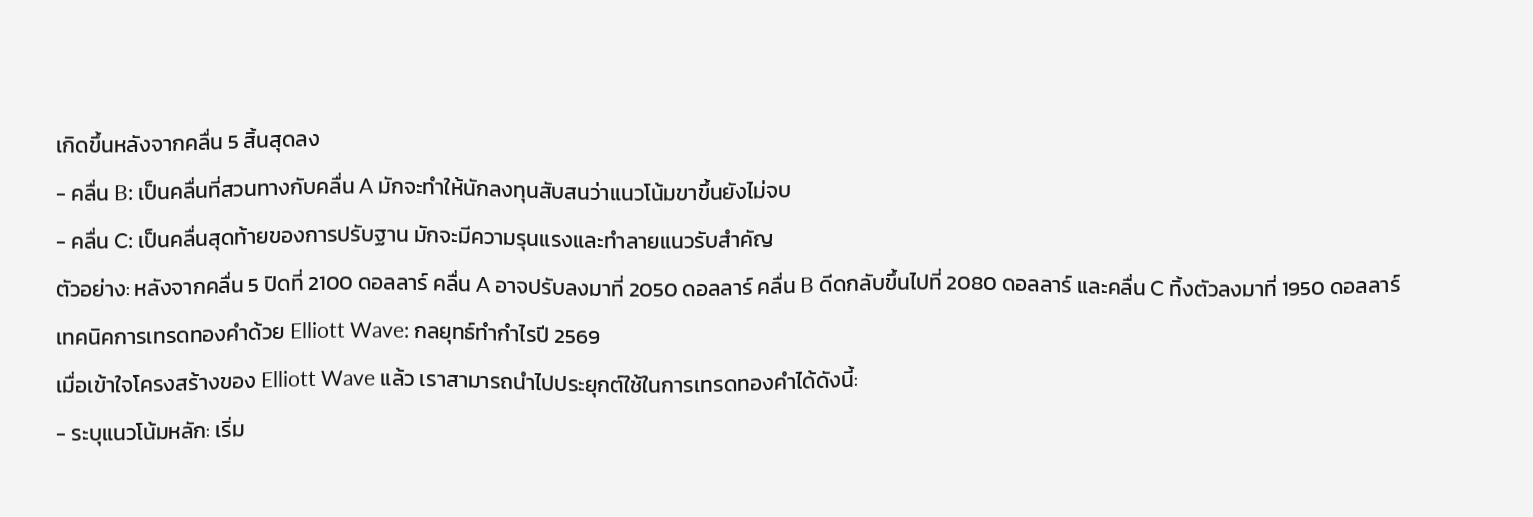เกิดขึ้นหลังจากคลื่น 5 สิ้นสุดลง
- คลื่น B: เป็นคลื่นที่สวนทางกับคลื่น A มักจะทำให้นักลงทุนสับสนว่าแนวโน้มขาขึ้นยังไม่จบ
- คลื่น C: เป็นคลื่นสุดท้ายของการปรับฐาน มักจะมีความรุนแรงและทำลายแนวรับสำคัญ
ตัวอย่าง: หลังจากคลื่น 5 ปิดที่ 2100 ดอลลาร์ คลื่น A อาจปรับลงมาที่ 2050 ดอลลาร์ คลื่น B ดีดกลับขึ้นไปที่ 2080 ดอลลาร์ และคลื่น C ทิ้งตัวลงมาที่ 1950 ดอลลาร์
เทคนิคการเทรดทองคำด้วย Elliott Wave: กลยุทธ์ทำกำไรปี 2569
เมื่อเข้าใจโครงสร้างของ Elliott Wave แล้ว เราสามารถนำไปประยุกต์ใช้ในการเทรดทองคำได้ดังนี้:
- ระบุแนวโน้มหลัก: เริ่ม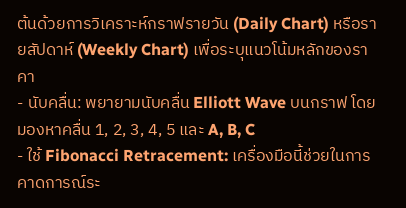ต้นด้วยการวิเคราะห์กราฟรายวัน (Daily Chart) หรือรายสัปดาห์ (Weekly Chart) เพื่อระบุแนวโน้มหลักของราคา
- นับคลื่น: พยายามนับคลื่น Elliott Wave บนกราฟ โดยมองหาคลื่น 1, 2, 3, 4, 5 และ A, B, C
- ใช้ Fibonacci Retracement: เครื่องมือนี้ช่วยในการคาดการณ์ระ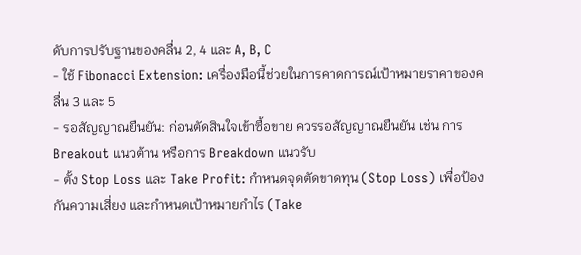ดับการปรับฐานของคลื่น 2, 4 และ A, B, C
- ใช้ Fibonacci Extension: เครื่องมือนี้ช่วยในการคาดการณ์เป้าหมายราคาของคลื่น 3 และ 5
- รอสัญญาณยืนยัน: ก่อนตัดสินใจเข้าซื้อขาย ควรรอสัญญาณยืนยัน เช่น การ Breakout แนวต้าน หรือการ Breakdown แนวรับ
- ตั้ง Stop Loss และ Take Profit: กำหนดจุดตัดขาดทุน (Stop Loss) เพื่อป้องกันความเสี่ยง และกำหนดเป้าหมายกำไร (Take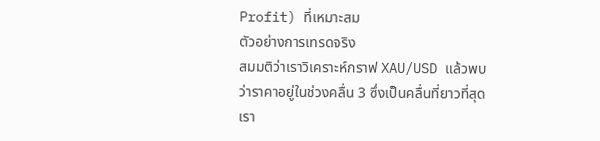Profit) ที่เหมาะสม
ตัวอย่างการเทรดจริง
สมมติว่าเราวิเคราะห์กราฟ XAU/USD แล้วพบว่าราคาอยู่ในช่วงคลื่น 3 ซึ่งเป็นคลื่นที่ยาวที่สุด เรา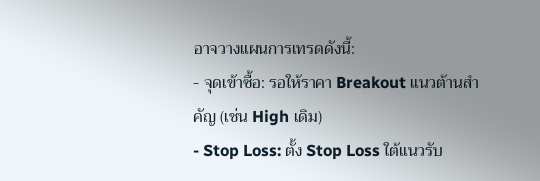อาจวางแผนการเทรดดังนี้:
- จุดเข้าซื้อ: รอให้ราคา Breakout แนวต้านสำคัญ (เช่น High เดิม)
- Stop Loss: ตั้ง Stop Loss ใต้แนวรับ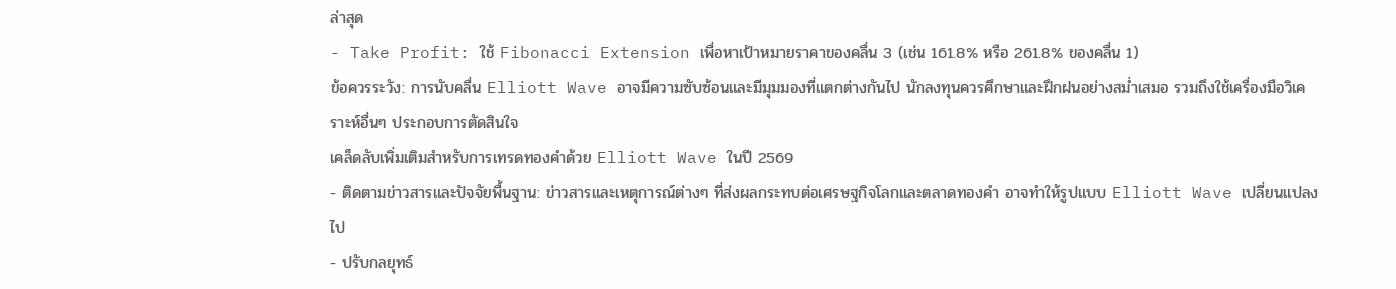ล่าสุด
- Take Profit: ใช้ Fibonacci Extension เพื่อหาเป้าหมายราคาของคลื่น 3 (เช่น 161.8% หรือ 261.8% ของคลื่น 1)
ข้อควรระวัง: การนับคลื่น Elliott Wave อาจมีความซับซ้อนและมีมุมมองที่แตกต่างกันไป นักลงทุนควรศึกษาและฝึกฝนอย่างสม่ำเสมอ รวมถึงใช้เครื่องมือวิเคราะห์อื่นๆ ประกอบการตัดสินใจ
เคล็ดลับเพิ่มเติมสำหรับการเทรดทองคำด้วย Elliott Wave ในปี 2569
- ติดตามข่าวสารและปัจจัยพื้นฐาน: ข่าวสารและเหตุการณ์ต่างๆ ที่ส่งผลกระทบต่อเศรษฐกิจโลกและตลาดทองคำ อาจทำให้รูปแบบ Elliott Wave เปลี่ยนแปลงไป
- ปรับกลยุทธ์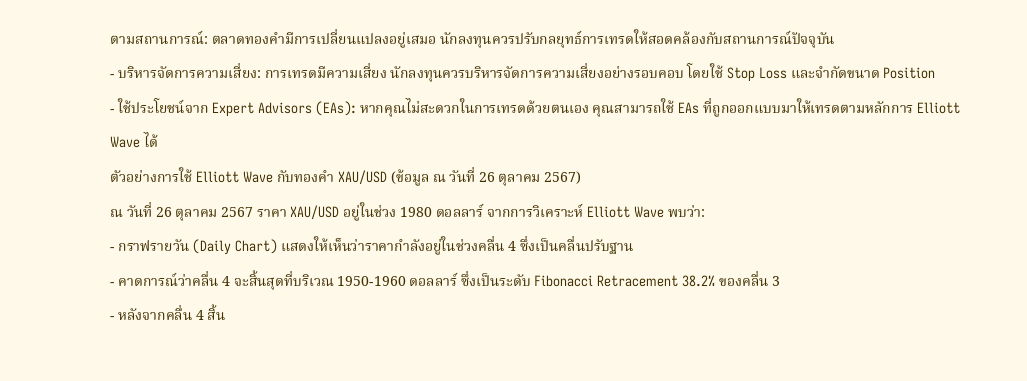ตามสถานการณ์: ตลาดทองคำมีการเปลี่ยนแปลงอยู่เสมอ นักลงทุนควรปรับกลยุทธ์การเทรดให้สอดคล้องกับสถานการณ์ปัจจุบัน
- บริหารจัดการความเสี่ยง: การเทรดมีความเสี่ยง นักลงทุนควรบริหารจัดการความเสี่ยงอย่างรอบคอบ โดยใช้ Stop Loss และจำกัดขนาด Position
- ใช้ประโยชน์จาก Expert Advisors (EAs): หากคุณไม่สะดวกในการเทรดด้วยตนเอง คุณสามารถใช้ EAs ที่ถูกออกแบบมาให้เทรดตามหลักการ Elliott Wave ได้
ตัวอย่างการใช้ Elliott Wave กับทองคำ XAU/USD (ข้อมูล ณ วันที่ 26 ตุลาคม 2567)
ณ วันที่ 26 ตุลาคม 2567 ราคา XAU/USD อยู่ในช่วง 1980 ดอลลาร์ จากการวิเคราะห์ Elliott Wave พบว่า:
- กราฟรายวัน (Daily Chart) แสดงให้เห็นว่าราคากำลังอยู่ในช่วงคลื่น 4 ซึ่งเป็นคลื่นปรับฐาน
- คาดการณ์ว่าคลื่น 4 จะสิ้นสุดที่บริเวณ 1950-1960 ดอลลาร์ ซึ่งเป็นระดับ Fibonacci Retracement 38.2% ของคลื่น 3
- หลังจากคลื่น 4 สิ้น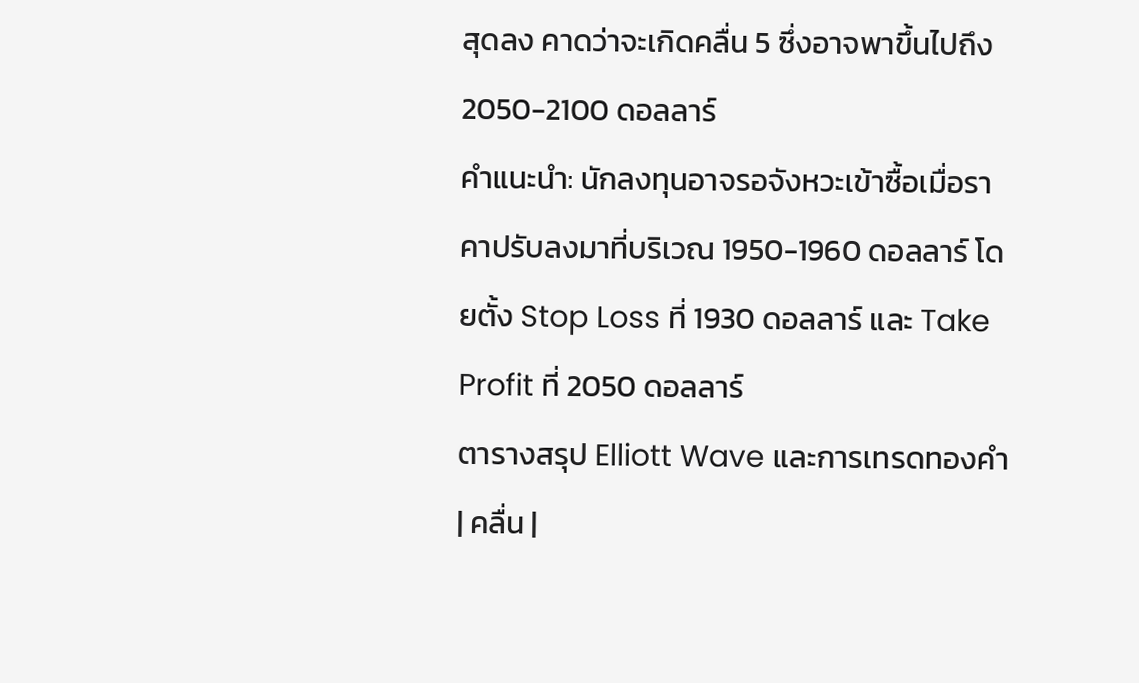สุดลง คาดว่าจะเกิดคลื่น 5 ซึ่งอาจพาขึ้นไปถึง 2050-2100 ดอลลาร์
คำแนะนำ: นักลงทุนอาจรอจังหวะเข้าซื้อเมื่อราคาปรับลงมาที่บริเวณ 1950-1960 ดอลลาร์ โดยตั้ง Stop Loss ที่ 1930 ดอลลาร์ และ Take Profit ที่ 2050 ดอลลาร์
ตารางสรุป Elliott Wave และการเทรดทองคำ
| คลื่น |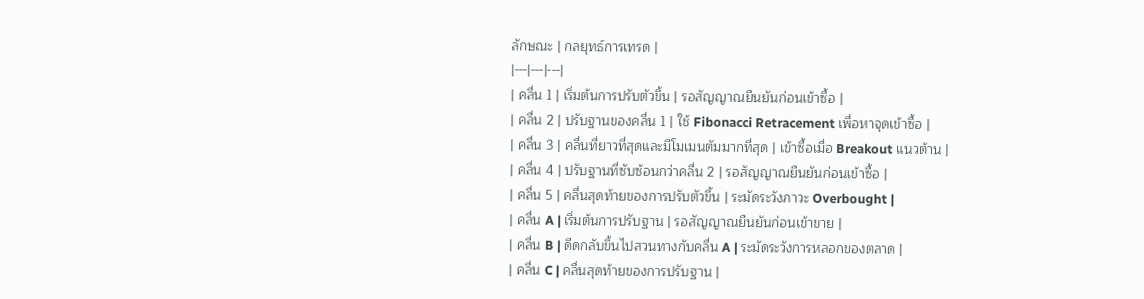ลักษณะ | กลยุทธ์การเทรด |
|---|---|---|
| คลื่น 1 | เริ่มต้นการปรับตัวขึ้น | รอสัญญาณยืนยันก่อนเข้าซื้อ |
| คลื่น 2 | ปรับฐานของคลื่น 1 | ใช้ Fibonacci Retracement เพื่อหาจุดเข้าซื้อ |
| คลื่น 3 | คลื่นที่ยาวที่สุดและมีโมเมนตัมมากที่สุด | เข้าซื้อเมื่อ Breakout แนวต้าน |
| คลื่น 4 | ปรับฐานที่ซับซ้อนกว่าคลื่น 2 | รอสัญญาณยืนยันก่อนเข้าซื้อ |
| คลื่น 5 | คลื่นสุดท้ายของการปรับตัวขึ้น | ระมัดระวังภาวะ Overbought |
| คลื่น A | เริ่มต้นการปรับฐาน | รอสัญญาณยืนยันก่อนเข้าขาย |
| คลื่น B | ดีดกลับขึ้นไปสวนทางกับคลื่น A | ระมัดระวังการหลอกของตลาด |
| คลื่น C | คลื่นสุดท้ายของการปรับฐาน |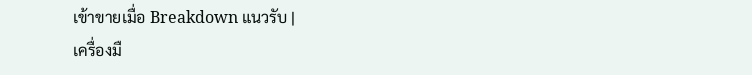เข้าขายเมื่อ Breakdown แนวรับ |
เครื่องมื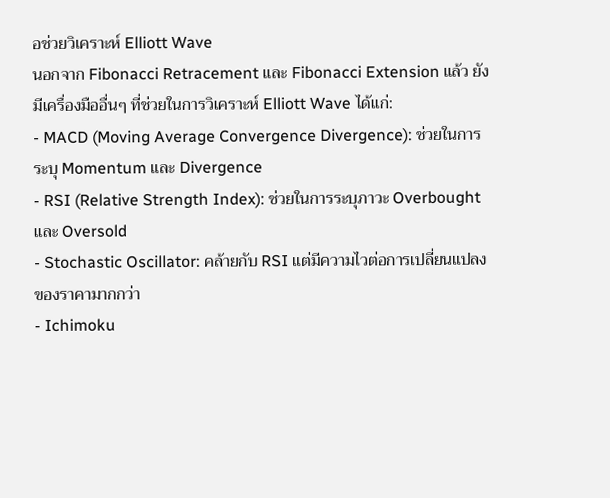อช่วยวิเคราะห์ Elliott Wave
นอกจาก Fibonacci Retracement และ Fibonacci Extension แล้ว ยังมีเครื่องมืออื่นๆ ที่ช่วยในการวิเคราะห์ Elliott Wave ได้แก่:
- MACD (Moving Average Convergence Divergence): ช่วยในการระบุ Momentum และ Divergence
- RSI (Relative Strength Index): ช่วยในการระบุภาวะ Overbought และ Oversold
- Stochastic Oscillator: คล้ายกับ RSI แต่มีความไวต่อการเปลี่ยนแปลงของราคามากกว่า
- Ichimoku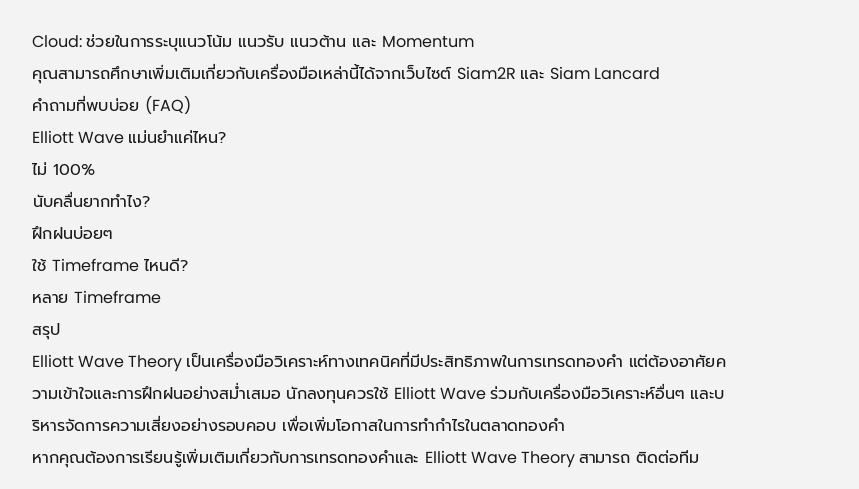Cloud: ช่วยในการระบุแนวโน้ม แนวรับ แนวต้าน และ Momentum
คุณสามารถศึกษาเพิ่มเติมเกี่ยวกับเครื่องมือเหล่านี้ได้จากเว็บไซต์ Siam2R และ Siam Lancard
คำถามที่พบบ่อย (FAQ)
Elliott Wave แม่นยำแค่ไหน?
ไม่ 100%
นับคลื่นยากทำไง?
ฝึกฝนบ่อยๆ
ใช้ Timeframe ไหนดี?
หลาย Timeframe
สรุป
Elliott Wave Theory เป็นเครื่องมือวิเคราะห์ทางเทคนิคที่มีประสิทธิภาพในการเทรดทองคำ แต่ต้องอาศัยความเข้าใจและการฝึกฝนอย่างสม่ำเสมอ นักลงทุนควรใช้ Elliott Wave ร่วมกับเครื่องมือวิเคราะห์อื่นๆ และบริหารจัดการความเสี่ยงอย่างรอบคอบ เพื่อเพิ่มโอกาสในการทำกำไรในตลาดทองคำ
หากคุณต้องการเรียนรู้เพิ่มเติมเกี่ยวกับการเทรดทองคำและ Elliott Wave Theory สามารถ ติดต่อทีม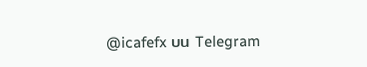@icafefx บน Telegram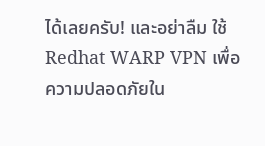ได้เลยครับ! และอย่าลืม ใช้ Redhat WARP VPN เพื่อความปลอดภัยใน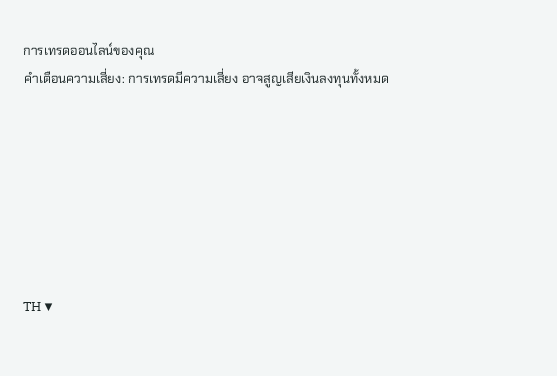การเทรดออนไลน์ของคุณ
คำเตือนความเสี่ยง: การเทรดมีความเสี่ยง อาจสูญเสียเงินลงทุนทั้งหมด







TH ▼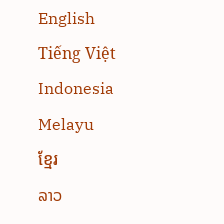English
Tiếng Việt
Indonesia
Melayu
ខ្មែរ
ລາວ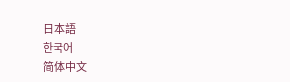日本語
한국어
简体中文